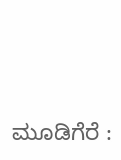ಮೂಡಿಗೆರೆ :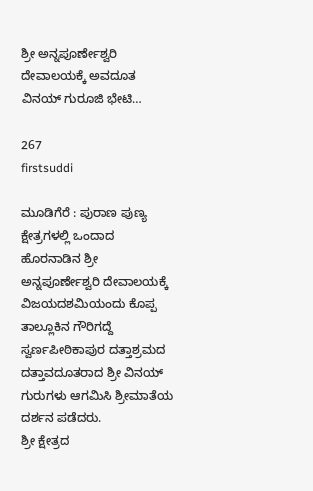ಶ್ರೀ ಅನ್ನಪೂರ್ಣೇಶ್ವರಿ ದೇವಾಲಯಕ್ಕೆ ಅವದೂತ ವಿನಯ್ ಗುರೂಜಿ ಭೇಟಿ…

267
firstsuddi

ಮೂಡಿಗೆರೆ : ಪುರಾಣ ಪುಣ್ಯ ಕ್ಷೇತ್ರಗಳಲ್ಲಿ ಒಂದಾದ ಹೊರನಾಡಿನ ಶ್ರೀ ಅನ್ನಪೂರ್ಣೇಶ್ವರಿ ದೇವಾಲಯಕ್ಕೆ ವಿಜಯದಶಮಿಯಂದು ಕೊಪ್ಪ ತಾಲ್ಲೂಕಿನ ಗೌರಿಗದ್ದೆ ಸ್ವರ್ಣಪೀಠಿಕಾಪುರ ದತ್ತಾಶ್ರಮದ ದತ್ತಾವದೂತರಾದ ಶ್ರೀ ವಿನಯ್ ಗುರುಗಳು ಆಗಮಿಸಿ ಶ್ರೀಮಾತೆಯ ದರ್ಶನ ಪಡೆದರು.
ಶ್ರೀ ಕ್ಷೇತ್ರದ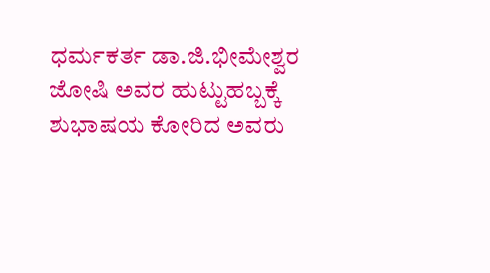ಧರ್ಮಕರ್ತ ಡಾ.ಜಿ.ಭೀಮೇಶ್ವರ ಜೋಷಿ ಅವರ ಹುಟ್ಟುಹಬ್ಬಕ್ಕೆ ಶುಭಾಷಯ ಕೋರಿದ ಅವರು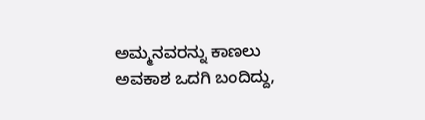ಅಮ್ಮನವರನ್ನು ಕಾಣಲು ಅವಕಾಶ ಒದಗಿ ಬಂದಿದ್ದು,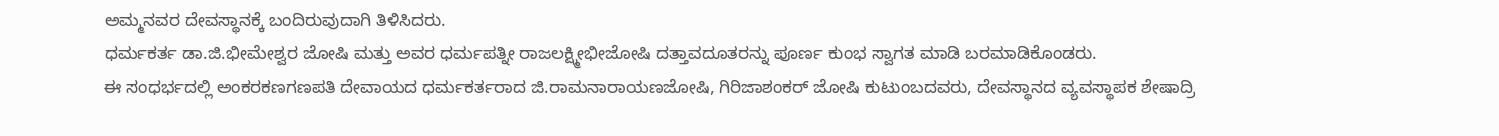ಅಮ್ಮನವರ ದೇವಸ್ಥಾನಕ್ಕೆ ಬಂದಿರುವುದಾಗಿ ತಿಳಿಸಿದರು.
ಧರ್ಮಕರ್ತ ಡಾ.ಜಿ.ಭೀಮೇಶ್ವರ ಜೋಷಿ ಮತ್ತು ಅವರ ಧರ್ಮಪತ್ನೀ ರಾಜಲಕ್ಷ್ಮೀಭೀಜೋಷಿ ದತ್ತಾವದೂತರನ್ನು ಪೂರ್ಣ ಕುಂಭ ಸ್ವಾಗತ ಮಾಡಿ ಬರಮಾಡಿಕೊಂಡರು.
ಈ ಸಂಧರ್ಭದಲ್ಲಿ ಅಂಕರಕಣಗಣಪತಿ ದೇವಾಯದ ಧರ್ಮಕರ್ತರಾದ ಜಿ.ರಾಮನಾರಾಯಣಜೋಷಿ, ಗಿರಿಜಾಶಂಕರ್ ಜೋಷಿ ಕುಟುಂಬದವರು, ದೇವಸ್ಥಾನದ ವ್ಯವಸ್ಥಾಪಕ ಶೇಷಾದ್ರಿ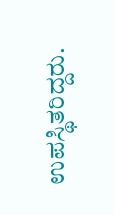ಉಪಸ್ಥಿತರಿದ್ದರು.